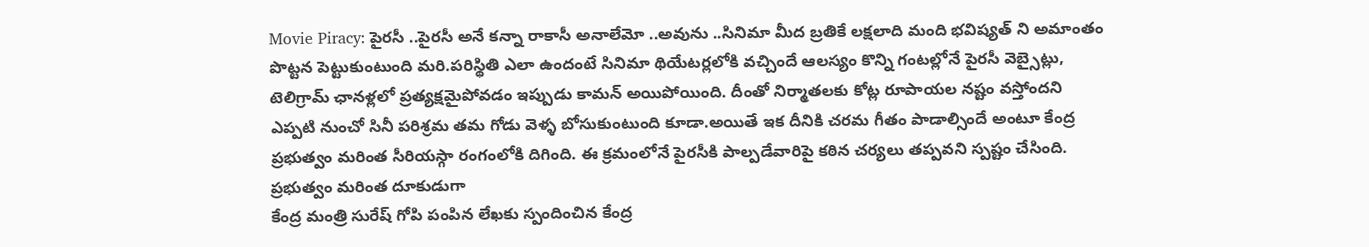Movie Piracy: పైరసీ ..పైరసీ అనే కన్నా రాకాసీ అనాలేమో ..అవును ..సినిమా మీద బ్రతికే లక్షలాది మంది భవిష్యత్ ని అమాంతం పొట్టన పెట్టుకుంటుంది మరి.పరిస్థితి ఎలా ఉందంటే సినిమా థియేటర్లలోకి వచ్చిందే ఆలస్యం కొన్ని గంటల్లోనే పైరసీ వెబ్సైట్లు, టెలిగ్రామ్ ఛానళ్లలో ప్రత్యక్షమైపోవడం ఇప్పుడు కామన్ అయిపోయింది. దీంతో నిర్మాతలకు కోట్ల రూపాయల నష్టం వస్తోందని ఎప్పటి నుంచో సినీ పరిశ్రమ తమ గోడు వెళ్ళ బోసుకుంటుంది కూడా.అయితే ఇక దీనికి చరమ గీతం పాడాల్సిందే అంటూ కేంద్ర ప్రభుత్వం మరింత సీరియస్గా రంగంలోకి దిగింది. ఈ క్రమంలోనే పైరసీకి పాల్పడేవారిపై కఠిన చర్యలు తప్పవని స్పష్టం చేసింది.
ప్రభుత్వం మరింత దూకుడుగా
కేంద్ర మంత్రి సురేష్ గోపి పంపిన లేఖకు స్పందించిన కేంద్ర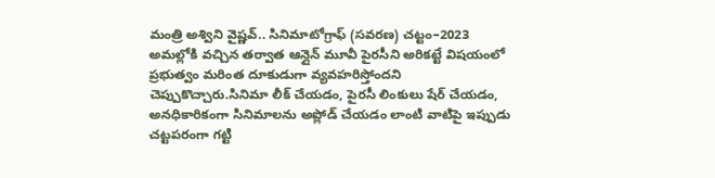మంత్రి అశ్విని వైష్ణవ్.. సినిమాటోగ్రాఫ్ (సవరణ) చట్టం–2023 అమల్లోకి వచ్చిన తర్వాత ఆన్లైన్ మూవీ పైరసీని అరికట్టే విషయంలో ప్రభుత్వం మరింత దూకుడుగా వ్యవహరిస్తోందని చెప్పుకొచ్చారు.సినిమా లీక్ చేయడం, పైరసీ లింకులు షేర్ చేయడం, అనధికారికంగా సినిమాలను అప్లోడ్ చేయడం లాంటి వాటిపై ఇప్పుడు చట్టపరంగా గట్టి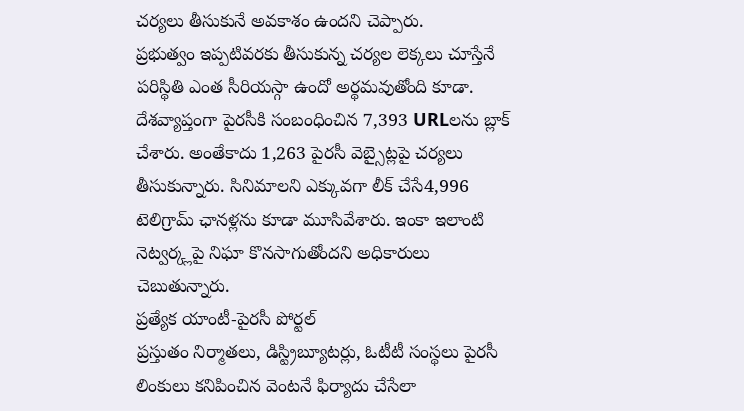చర్యలు తీసుకునే అవకాశం ఉందని చెప్పారు.
ప్రభుత్వం ఇప్పటివరకు తీసుకున్న చర్యల లెక్కలు చూస్తేనే పరిస్థితి ఎంత సీరియస్గా ఉందో అర్థమవుతోంది కూడా. దేశవ్యాప్తంగా పైరసీకి సంబంధించిన 7,393 URLలను బ్లాక్ చేశారు. అంతేకాదు 1,263 పైరసీ వెబ్సైట్లపై చర్యలు తీసుకున్నారు. సినిమాలని ఎక్కువగా లీక్ చేసే4,996 టెలిగ్రామ్ ఛానళ్లను కూడా మూసివేశారు. ఇంకా ఇలాంటి నెట్వర్క్లపై నిఘా కొనసాగుతోందని అధికారులు చెబుతున్నారు.
ప్రత్యేక యాంటీ-పైరసీ పోర్టల్
ప్రస్తుతం నిర్మాతలు, డిస్ట్రిబ్యూటర్లు, ఓటీటీ సంస్థలు పైరసీ లింకులు కనిపించిన వెంటనే ఫిర్యాదు చేసేలా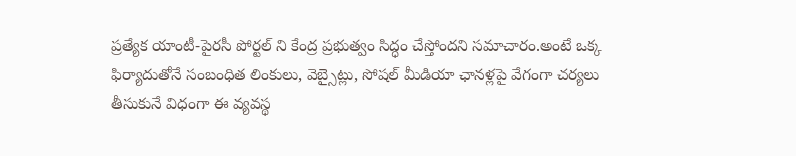ప్రత్యేక యాంటీ-పైరసీ పోర్టల్ ని కేంద్ర ప్రభుత్వం సిద్ధం చేస్తోందని సమాచారం.అంటే ఒక్క ఫిర్యాదుతోనే సంబంధిత లింకులు, వెబ్సైట్లు, సోషల్ మీడియా ఛానళ్లపై వేగంగా చర్యలు తీసుకునే విధంగా ఈ వ్యవస్థ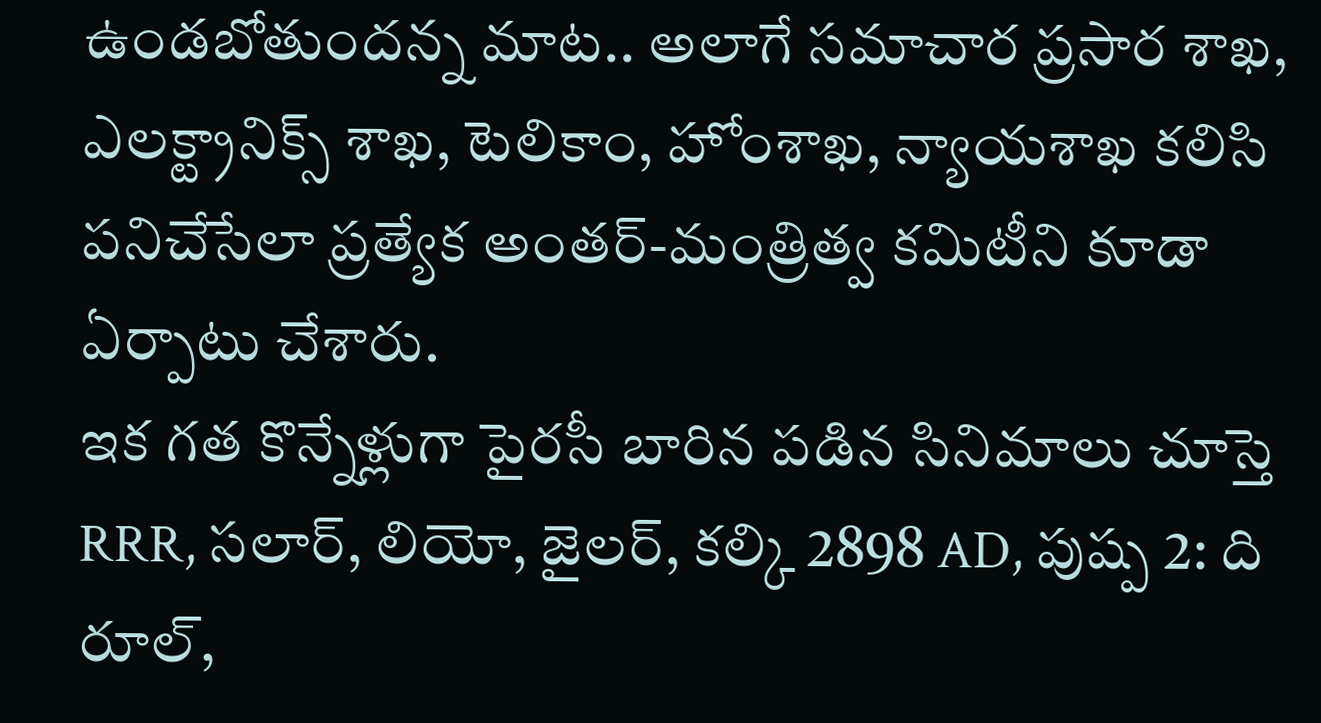ఉండబోతుందన్న మాట.. అలాగే సమాచార ప్రసార శాఖ, ఎలక్ట్రానిక్స్ శాఖ, టెలికాం, హోంశాఖ, న్యాయశాఖ కలిసి పనిచేసేలా ప్రత్యేక అంతర్-మంత్రిత్వ కమిటీని కూడా ఏర్పాటు చేశారు.
ఇక గత కొన్నేళ్లుగా పైరసీ బారిన పడిన సినిమాలు చూస్తె RRR, సలార్, లియో, జైలర్, కల్కి 2898 AD, పుష్ప 2: ది రూల్,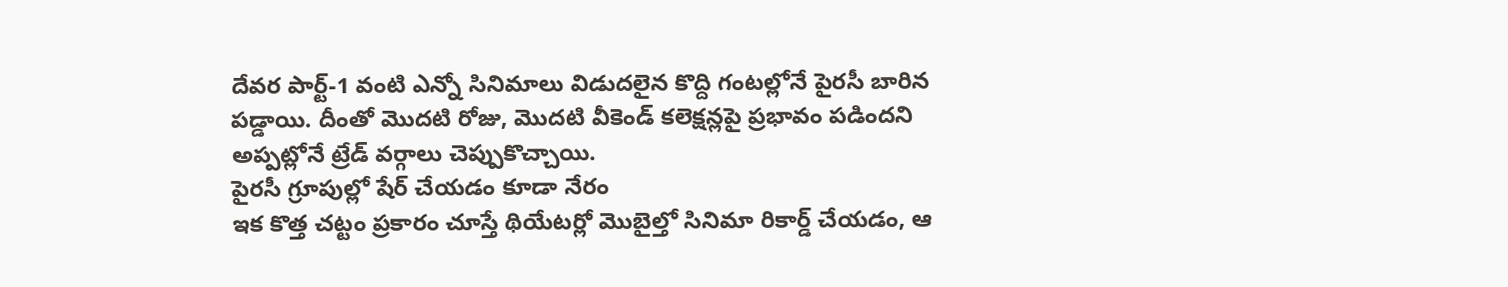దేవర పార్ట్-1 వంటి ఎన్నో సినిమాలు విడుదలైన కొద్ది గంటల్లోనే పైరసీ బారిన పడ్డాయి. దీంతో మొదటి రోజు, మొదటి వీకెండ్ కలెక్షన్లపై ప్రభావం పడిందని అప్పట్లోనే ట్రేడ్ వర్గాలు చెప్పుకొచ్చాయి.
పైరసీ గ్రూపుల్లో షేర్ చేయడం కూడా నేరం
ఇక కొత్త చట్టం ప్రకారం చూస్తే థియేటర్లో మొబైల్తో సినిమా రికార్డ్ చేయడం, ఆ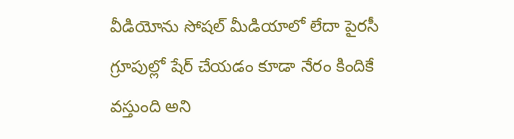వీడియోను సోషల్ మీడియాలో లేదా పైరసీ గ్రూపుల్లో షేర్ చేయడం కూడా నేరం కిందికే వస్తుంది అని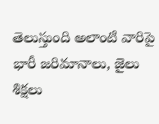తెలుస్తుంది అలాంటి వారిపై భారీ జరిమానాలు, జైలు శిక్షలు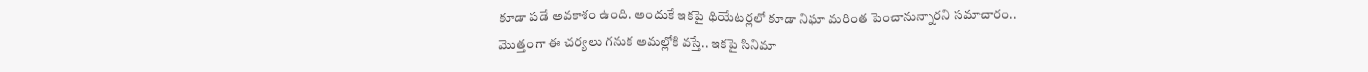కూడా పడే అవకాశం ఉంది. అందుకే ఇకపై థియేటర్లలో కూడా నిఘా మరింత పెంచానున్నారని సమాచారం..
మొత్తంగా ఈ చర్యలు గనుక అమల్లోకి వస్తే.. ఇకపై సినిమా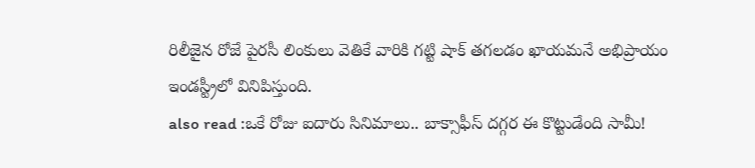రిలీజైన రోజే పైరసీ లింకులు వెతికే వారికి గట్టి షాక్ తగలడం ఖాయమనే అభిప్రాయం ఇండస్ట్రీలో వినిపిస్తుంది.
also read :ఒకే రోజు ఐదారు సినిమాలు.. బాక్సాఫీస్ దగ్గర ఈ కొట్టుడేంది సామీ!